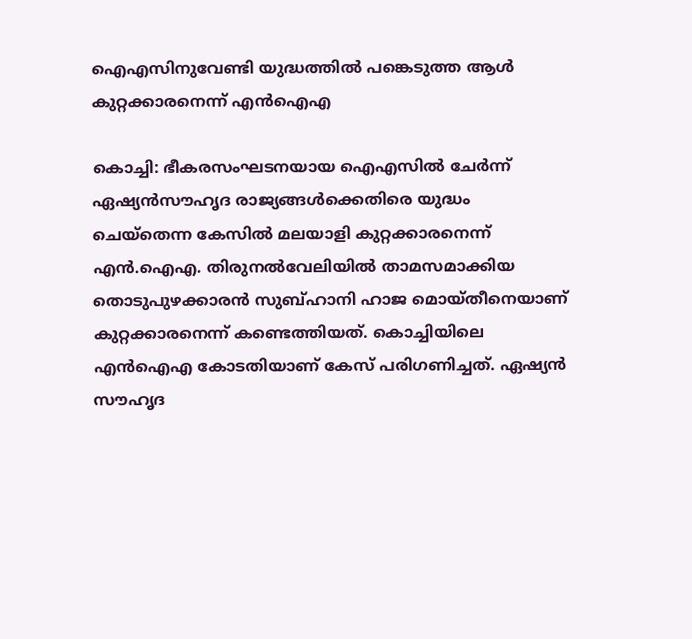ഐഎസിനുവേണ്ടി യുദ്ധത്തില്‍ പങ്കെടുത്ത ആള്‍ കുറ്റക്കാരനെന്ന് എന്‍ഐഎ

കൊച്ചി: ഭീകരസംഘടനയായ ഐഎസില്‍ ചേര്‍ന്ന് ഏഷ്യന്‍സൗഹൃദ രാജ്യങ്ങള്‍ക്കെതിരെ യുദ്ധം ചെയ്‌തെന്ന കേസില്‍ മലയാളി കുറ്റക്കാരനെന്ന് എന്‍.ഐഎ. തിരുനല്‍വേലിയില്‍ താമസമാക്കിയ തൊടുപുഴക്കാരന്‍ സുബ്ഹാനി ഹാജ മൊയ്തീനെയാണ് കുറ്റക്കാരനെന്ന് കണ്ടെത്തിയത്. കൊച്ചിയിലെ എന്‍ഐഎ കോടതിയാണ് കേസ് പരിഗണിച്ചത്. ഏഷ്യന്‍ സൗഹൃദ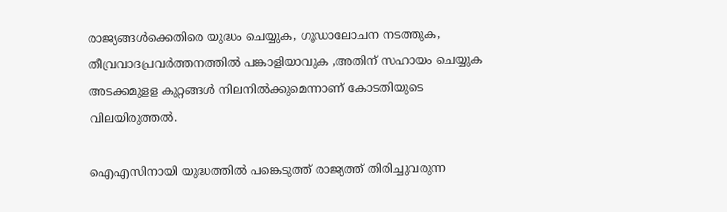രാജ്യങ്ങള്‍ക്കെതിരെ യുദ്ധം ചെയ്യുക, ഗൂഡാലോചന നടത്തുക, തീവ്രവാദപ്രവര്‍ത്തനത്തില്‍ പങ്കാളിയാവുക ,അതിന് സഹായം ചെയ്യുക അടക്കമുളള കുറ്റങ്ങള്‍ നിലനില്‍ക്കുമെന്നാണ് കോടതിയുടെ വിലയിരുത്തല്‍.

ഐഎസിനായി യുദ്ധത്തില്‍ പങ്കെടുത്ത് രാജ്യത്ത് തിരിച്ചുവരുന്ന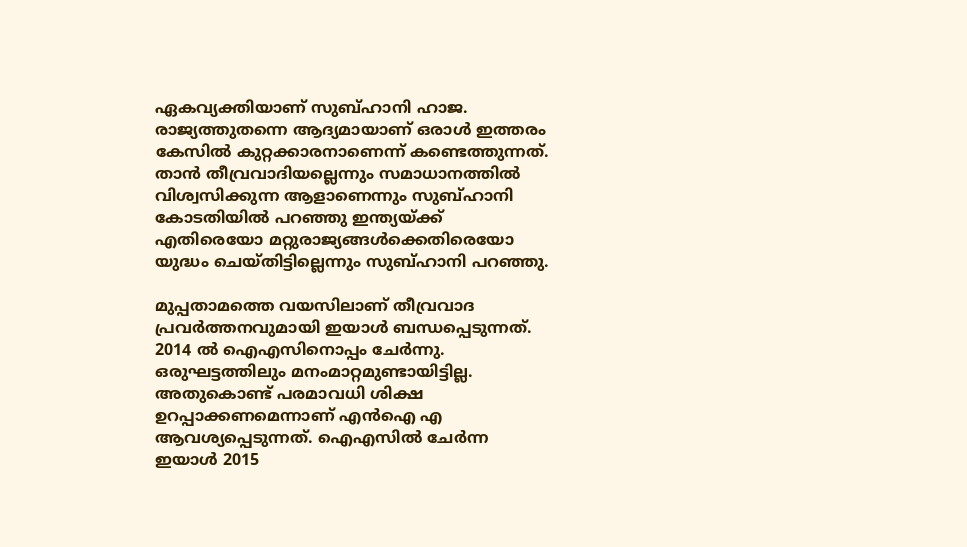ഏകവ്യക്തിയാണ് സുബ്ഹാനി ഹാജ. രാജ്യത്തുതന്നെ ആദ്യമായാണ് ഒരാള്‍ ഇത്തരം കേസില്‍ കുറ്റക്കാരനാണെന്ന് കണ്ടെത്തുന്നത്. താന്‍ തീവ്രവാദിയല്ലെന്നും സമാധാനത്തില്‍ വിശ്വസിക്കുന്ന ആളാണെന്നും സുബ്ഹാനി കോടതിയില്‍ പറഞ്ഞു ഇന്ത്യയ്ക്ക് എതിരെയോ മറ്റുരാജ്യങ്ങള്‍ക്കെതിരെയോ യുദ്ധം ചെയ്തിട്ടില്ലെന്നും സുബ്ഹാനി പറഞ്ഞു.

മുപ്പതാമത്തെ വയസിലാണ് തീവ്രവാദ പ്രവര്‍ത്തനവുമായി ഇയാള്‍ ബന്ധപ്പെടുന്നത്. 2014 ല്‍ ഐഎസിനൊപ്പം ചേര്‍ന്നു. ഒരുഘട്ടത്തിലും മനംമാറ്റമുണ്ടായിട്ടില്ല. അതുകൊണ്ട് പരമാവധി ശിക്ഷ ഉറപ്പാക്കണമെന്നാണ് എന്‍ഐ എ ആവശ്യപ്പെടുന്നത്. ഐഎസില്‍ ചേര്‍ന്ന ഇയാള്‍ 2015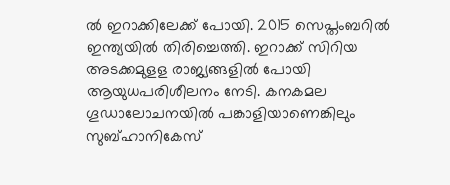ല്‍ ഇറാക്കിലേക്ക് പോയി. 2015 സെപ്തംബറില്‍ ഇന്ത്യയില്‍ തിരിച്ചെത്തി. ഇറാക്ക് സിറിയ അടക്കമുളള രാജ്യങ്ങളില്‍ പോയി ആയുധപരിശീലനം നേടി. കനകമല ഗൂഡാലോചനയില്‍ പങ്കാളിയാണെങ്കിലും സുബ്ഹാനികേസ്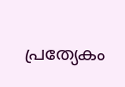പ്രത്യേകം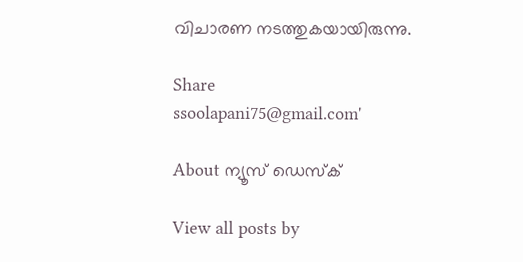വിചാരണ നടത്തുകയായിരുന്നു.

Share
ssoolapani75@gmail.com'

About ന്യൂസ് ഡെസ്ക്

View all posts by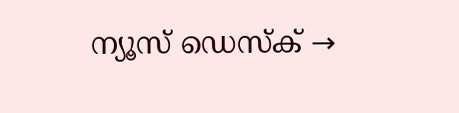ന്യൂസ് ഡെസ്ക് →